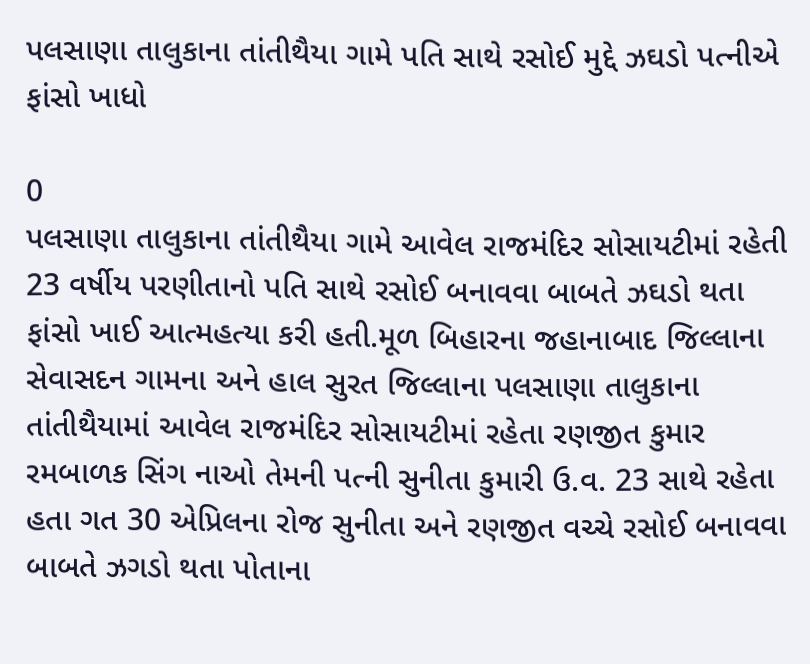પલસાણા તાલુકાના તાંતીથૈયા ગામે પતિ સાથે રસોઈ મુદ્દે ઝઘડો પત્નીએ ફાંસો ખાધો

0
પલસાણા તાલુકાના તાંતીથૈયા ગામે આવેલ રાજમંદિર સોસાયટીમાં રહેતી 23 વર્ષીય પરણીતાનો પતિ સાથે રસોઈ બનાવવા બાબતે ઝઘડો થતા ફાંસો ખાઈ આત્મહત્યા કરી હતી.મૂળ બિહારના જહાનાબાદ જિલ્લાના સેવાસદન ગામના અને હાલ સુરત જિલ્લાના પલસાણા તાલુકાના તાંતીથૈયામાં આવેલ રાજમંદિર સોસાયટીમાં રહેતા રણજીત કુમાર રમબાળક સિંગ નાઓ તેમની પત્ની સુનીતા કુમારી ઉ.વ. 23 સાથે રહેતા હતા ગત 30 એપ્રિલના રોજ સુનીતા અને રણજીત વચ્ચે રસોઈ બનાવવા બાબતે ઝગડો થતા પોતાના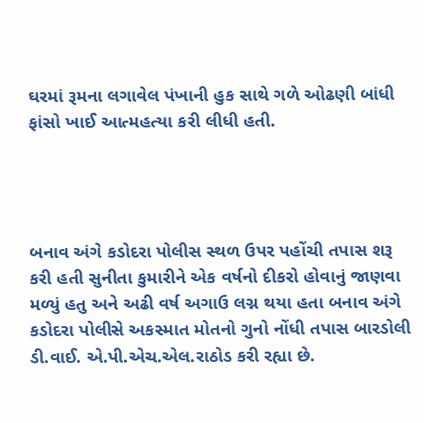ઘરમાં રૂમના લગાવેલ પંખાની હુક સાથે ગળે ઓઢણી બાંધી ફાંસો ખાઈ આત્મહત્યા કરી લીધી હતી.




બનાવ અંગે કડોદરા પોલીસ સ્થળ ઉપર પહોંચી તપાસ શરૂ કરી હતી સુનીતા કુમારીને એક વર્ષનો દીકરો હોવાનું જાણવા મળ્યું હતુ અને અઢી વર્ષ અગાઉ લગ્ન થયા હતા બનાવ અંગે કડોદરા પોલીસે અકસ્માત મોતનો ગુનો નોંધી તપાસ બારડોલી ડી.વાઈ. એ.પી.એચ.એલ.રાઠોડ કરી રહ્યા છે.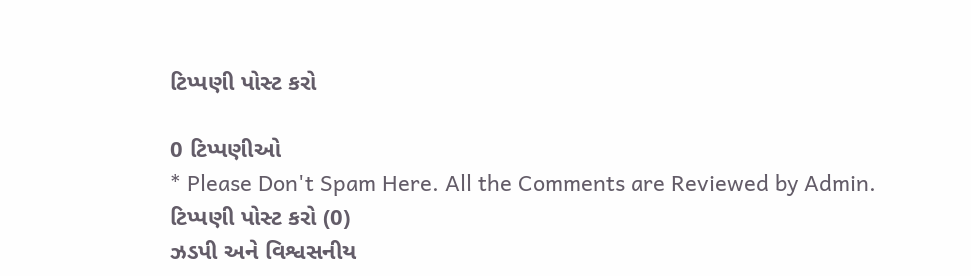ટિપ્પણી પોસ્ટ કરો

0 ટિપ્પણીઓ
* Please Don't Spam Here. All the Comments are Reviewed by Admin.
ટિપ્પણી પોસ્ટ કરો (0)
ઝડપી અને વિશ્વસનીય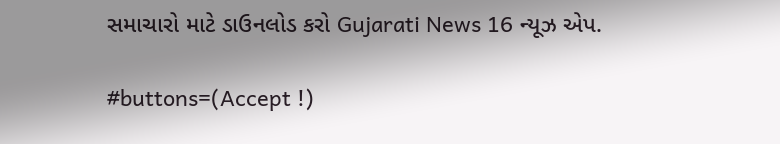સમાચારો માટે ડાઉનલોડ કરો Gujarati News 16 ન્યૂઝ એપ.

#buttons=(Accept !)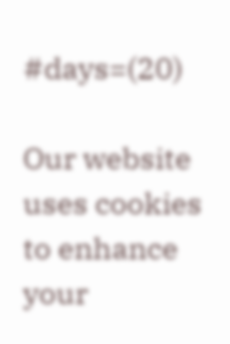#days=(20)

Our website uses cookies to enhance your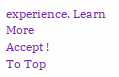experience. Learn More
Accept !
To Top